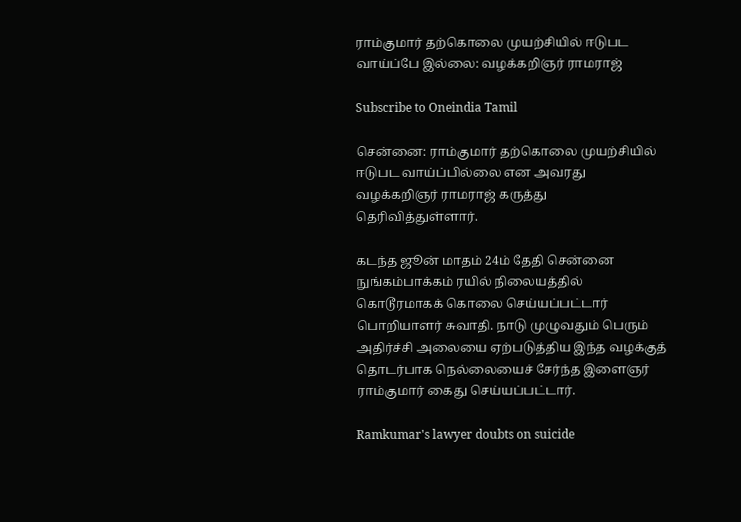ராம்குமார் தற்கொலை முயற்சியில் ஈடுபட வாய்ப்பே இல்லை: வழக்கறிஞர் ராமராஜ்

Subscribe to Oneindia Tamil

சென்னை: ராம்குமார் தற்கொலை முயற்சியில் ஈடுபட வாய்ப்பில்லை என அவரது வழக்கறிஞர் ராமராஜ் கருத்து தெரிவித்துள்ளார்.

கடந்த ஜூன் மாதம் 24ம் தேதி சென்னை நுங்கம்பாக்கம் ரயில் நிலையத்தில் கொடூரமாகக் கொலை செய்யப்பட்டார் பொறியாளர் சுவாதி. நாடு முழுவதும் பெரும் அதிர்ச்சி அலையை ஏற்படுத்திய இந்த வழக்குத் தொடர்பாக நெல்லையைச் சேர்ந்த இளைஞர் ராம்குமார் கைது செய்யப்பட்டார்.

Ramkumar's lawyer doubts on suicide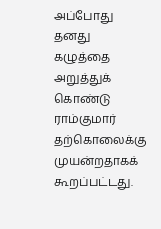அப்போது தனது கழுத்தை அறுத்துக் கொண்டு ராம்குமார் தற்கொலைக்கு முயன்றதாகக் கூறப்பட்டது.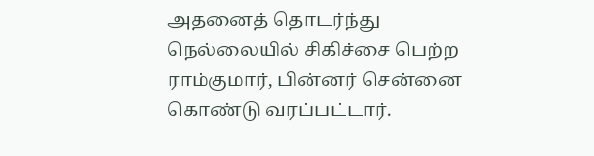அதனைத் தொடர்ந்து நெல்லையில் சிகிச்சை பெற்ற ராம்குமார், பின்னர் சென்னை கொண்டு வரப்பட்டார்.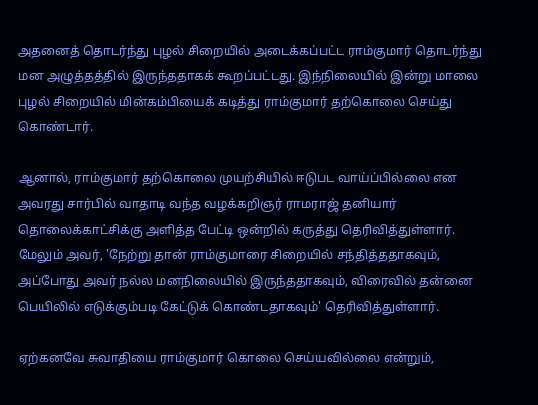அதனைத் தொடர்ந்து புழல் சிறையில் அடைக்கப்பட்ட ராம்குமார் தொடர்ந்து மன அழுத்தத்தில் இருந்ததாகக் கூறப்பட்டது. இந்நிலையில் இன்று மாலை புழல் சிறையில் மின்கம்பியைக் கடித்து ராம்குமார் தற்கொலை செய்து கொண்டார்.

ஆனால், ராம்குமார் தற்கொலை முயற்சியில் ஈடுபட வாய்ப்பில்லை என அவரது சார்பில் வாதாடி வந்த வழக்கறிஞர் ராமராஜ் தனியார் தொலைக்காட்சிக்கு அளித்த பேட்டி ஒன்றில் கருத்து தெரிவித்துள்ளார். மேலும் அவர், 'நேற்று தான் ராம்குமாரை சிறையில் சந்தித்ததாகவும், அப்போது அவர் நல்ல மனநிலையில் இருந்ததாகவும், விரைவில் தன்னை பெயிலில் எடுக்கும்படி கேட்டுக் கொண்டதாகவும்' தெரிவித்துள்ளார்.

ஏற்கனவே சுவாதியை ராம்குமார் கொலை செய்யவில்லை என்றும்,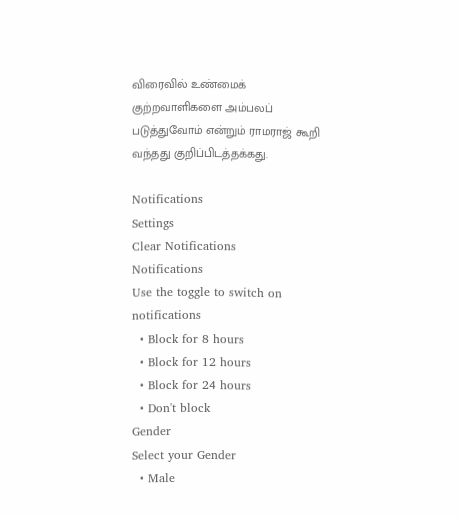விரைவில் உண்மைக் குற்றவாளிகளை அம்பலப் படுத்துவோம் என்றும் ராமராஜ் கூறி வந்தது குறிப்பிடத்தக்கது.

Notifications
Settings
Clear Notifications
Notifications
Use the toggle to switch on notifications
  • Block for 8 hours
  • Block for 12 hours
  • Block for 24 hours
  • Don't block
Gender
Select your Gender
  • Male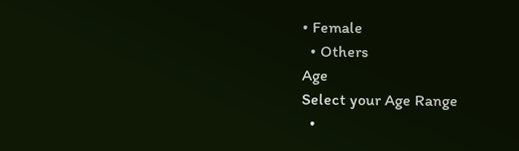• Female
  • Others
Age
Select your Age Range
  •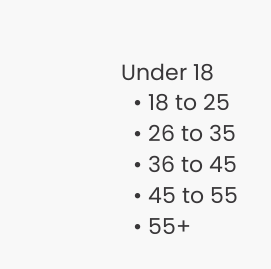Under 18
  • 18 to 25
  • 26 to 35
  • 36 to 45
  • 45 to 55
  • 55+